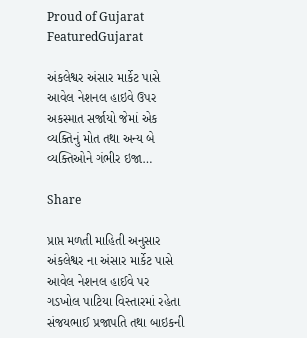Proud of Gujarat
FeaturedGujarat

અંકલેશ્વર અંસાર માર્કેટ પાસે આવેલ નેશનલ હાઇવે ઉપર અકસ્માત સર્જાયો જેમાં એક વ્યક્તિનું મોત તથા અન્ય બે વ્યક્તિઓને ગંભીર ઇજા…

Share

પ્રાપ્ત મળતી માહિતી અનુસાર અંકલેશ્વર ના અંસાર માર્કેટ પાસે આવેલ નેશનલ હાઈવે પર ગડખોલ પાટિયા વિસ્તારમાં રહેતા સંજયભાઈ પ્રજાપતિ તથા બાઇકની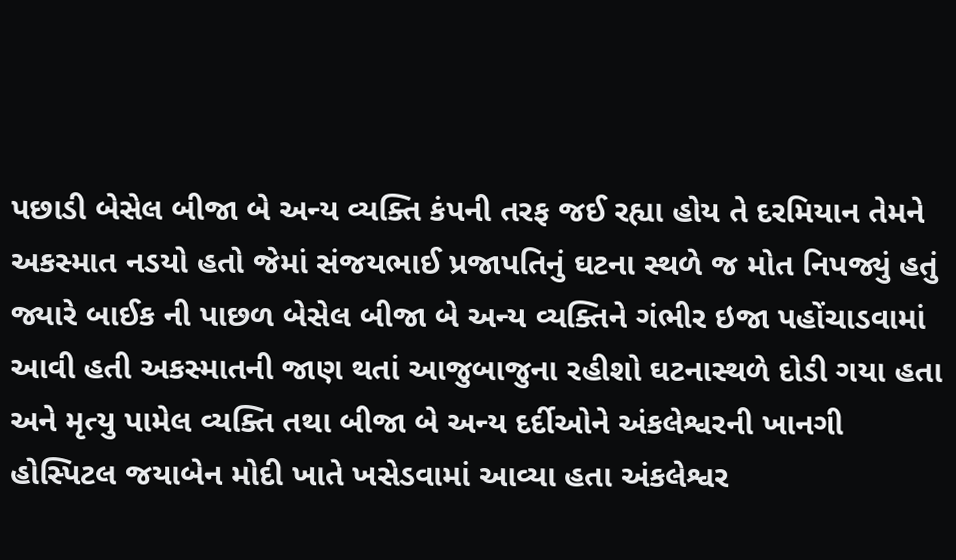પછાડી બેસેલ બીજા બે અન્ય વ્યક્તિ કંપની તરફ જઈ રહ્યા હોય તે દરમિયાન તેમને અકસ્માત નડયો હતો જેમાં સંજયભાઈ પ્રજાપતિનું ઘટના સ્થળે જ મોત નિપજ્યું હતું જ્યારે બાઈક ની પાછળ બેસેલ બીજા બે અન્ય વ્યક્તિને ગંભીર ઇજા પહોંચાડવામાં આવી હતી અકસ્માતની જાણ થતાં આજુબાજુના રહીશો ઘટનાસ્થળે દોડી ગયા હતા અને મૃત્યુ પામેલ વ્યક્તિ તથા બીજા બે અન્ય દર્દીઓને અંકલેશ્વરની ખાનગી હોસ્પિટલ જયાબેન મોદી ખાતે ખસેડવામાં આવ્યા હતા અંકલેશ્વર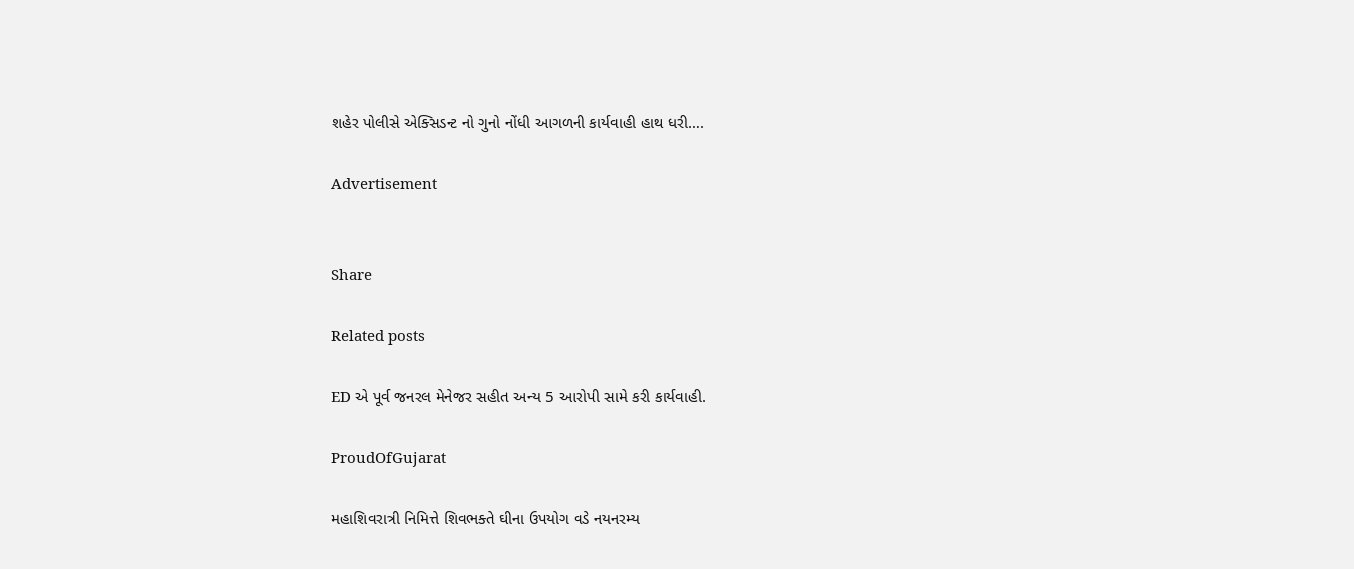શહેર પોલીસે એક્સિડન્ટ નો ગુનો નોંધી આગળની કાર્યવાહી હાથ ધરી….

Advertisement


Share

Related posts

ED એ પૂર્વ જનરલ મેનેજર સહીત અન્ય 5 આરોપી સામે કરી કાર્યવાહી.

ProudOfGujarat

મહાશિવરાત્રી નિમિત્તે શિવભક્તે ઘીના ઉપયોગ વડે નયનરમ્ય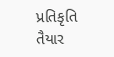પ્રતિકૃતિ તૈયાર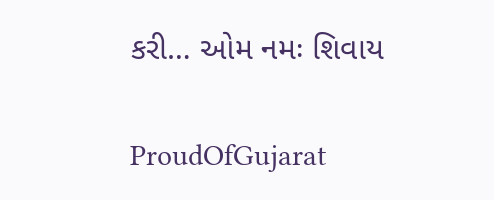કરી… ઓમ નમઃ શિવાય

ProudOfGujarat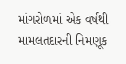માંગરોળમાં એક વર્ષથી મામલતદારની નિમણૂક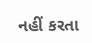નહીં કરતા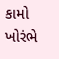કામો ખોરંભે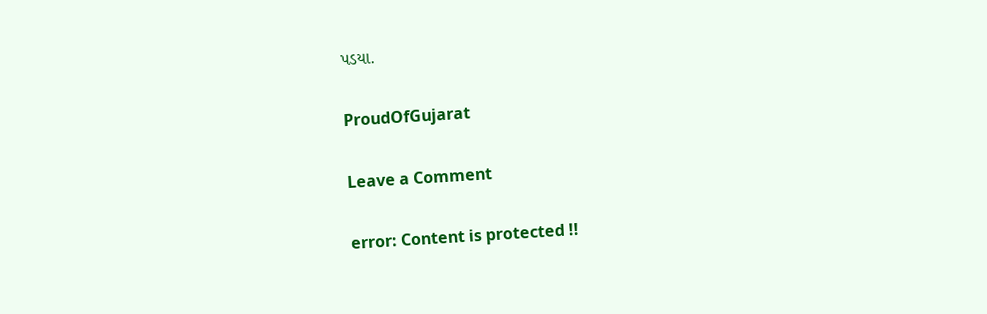પડયા.

ProudOfGujarat

Leave a Comment

error: Content is protected !!